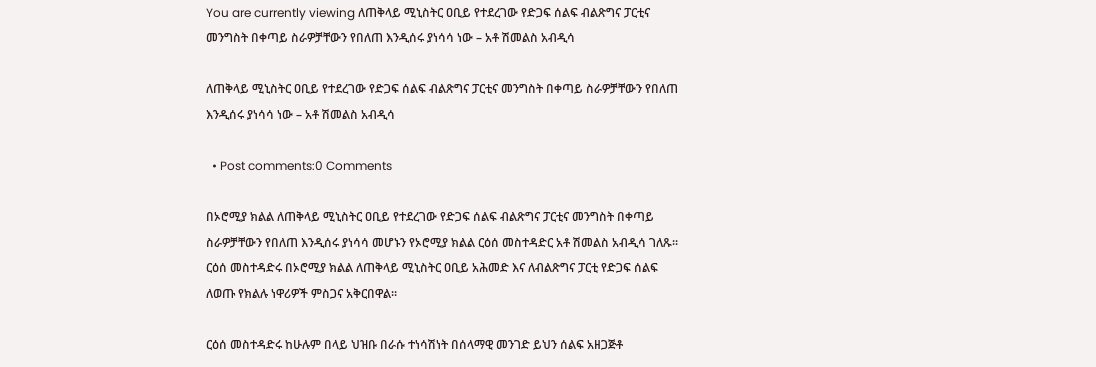You are currently viewing ለጠቅላይ ሚኒስትር ዐቢይ የተደረገው የድጋፍ ሰልፍ ብልጽግና ፓርቲና መንግስት በቀጣይ ስራዎቻቸውን የበለጠ እንዲሰሩ ያነሳሳ ነው – አቶ ሽመልስ አብዲሳ

ለጠቅላይ ሚኒስትር ዐቢይ የተደረገው የድጋፍ ሰልፍ ብልጽግና ፓርቲና መንግስት በቀጣይ ስራዎቻቸውን የበለጠ እንዲሰሩ ያነሳሳ ነው – አቶ ሽመልስ አብዲሳ

  • Post comments:0 Comments

በኦሮሚያ ክልል ለጠቅላይ ሚኒስትር ዐቢይ የተደረገው የድጋፍ ሰልፍ ብልጽግና ፓርቲና መንግስት በቀጣይ ስራዎቻቸውን የበለጠ እንዲሰሩ ያነሳሳ መሆኑን የኦሮሚያ ክልል ርዕሰ መስተዳድር አቶ ሽመልስ አብዲሳ ገለጹ፡፡ርዕሰ መስተዳድሩ በኦሮሚያ ክልል ለጠቅላይ ሚኒስትር ዐቢይ አሕመድ እና ለብልጽግና ፓርቲ የድጋፍ ሰልፍ ለወጡ የክልሉ ነዋሪዎች ምስጋና አቅርበዋል፡፡

ርዕሰ መስተዳድሩ ከሁሉም በላይ ህዝቡ በራሱ ተነሳሽነት በሰላማዊ መንገድ ይህን ሰልፍ አዘጋጅቶ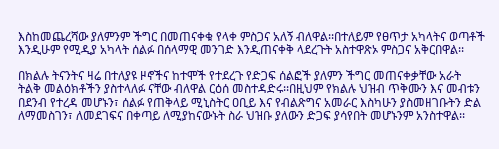እስከመጨረሻው ያለምንም ችግር በመጠናቀቁ የላቀ ምስጋና አለኝ ብለዋል፡፡በተለይም የፀጥታ አካላትና ወጣቶች እንዲሁም የሚዲያ አካላት ሰልፉ በሰላማዊ መንገድ እንዲጠናቀቅ ላደረጉት አስተዋጽኦ ምስጋና አቅርበዋል፡፡

በክልሉ ትናንትና ዛሬ በተለያዩ ዞኖችና ከተሞች የተደረጉ የድጋፍ ሰልፎች ያለምን ችግር መጠናቀቃቸው አራት ትልቅ መልዕክቶችን ያስተላለፉ ናቸው ብለዋል ርዕሰ መስተዳድሩ፡፡በዚህም የክልሉ ህዝብ ጥቅሙን እና መብቱን በደንብ የተረዳ መሆኑን፣ ሰልፉ የጠቅላይ ሚኒስትር ዐቢይ እና የብልጽግና አመራር እስካሁን ያስመዘገቡትን ድል ለማመስገን፣ ለመደገፍና በቀጣይ ለሚያከናውኑት ስራ ህዝቡ ያለውን ድጋፍ ያሳየበት መሆኑንም አንስተዋል፡፡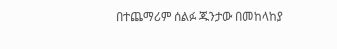በተጨማሪም ሰልፉ ጁንታው በመከላከያ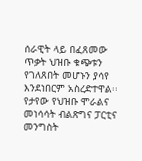ሰራዊት ላይ በፈጸመው ጥቃት ህዝቡ ቁጭቱን የገለጸበት መሆኑን ያሳየ እንደነበርም አስረድተዋል፡፡የታየው የህዝቡ ሞራልና መነሳሳት ብልጽግና ፓርቲና መንግስት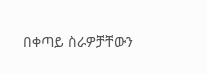በቀጣይ ስራዎቻቸውን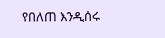የበለጠ እንዲሰሩ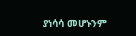ያነሳሳ መሆኑንም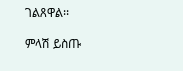ገልጸዋል፡፡

ምላሽ ይስጡ